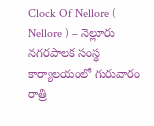Clock Of Nellore ( Nellore ) – నెల్లూరు నగరపాలక సంస్థ కార్యాలయంలో గురువారం రాత్రి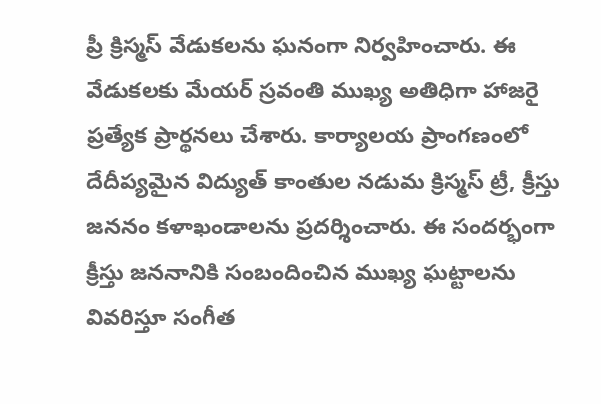ప్రీ క్రిస్మస్ వేడుకలను ఘనంగా నిర్వహించారు. ఈ వేడుకలకు మేయర్ స్రవంతి ముఖ్య అతిధిగా హాజరై ప్రత్యేక ప్రార్థనలు చేశారు. కార్యాలయ ప్రాంగణంలో దేదీప్యమైన విద్యుత్ కాంతుల నడుమ క్రిస్మస్ ట్రీ, క్రీస్తు జననం కళాఖండాలను ప్రదర్శించారు. ఈ సందర్భంగా క్రీస్తు జననానికి సంబందించిన ముఖ్య ఘట్టాలను వివరిస్తూ సంగీత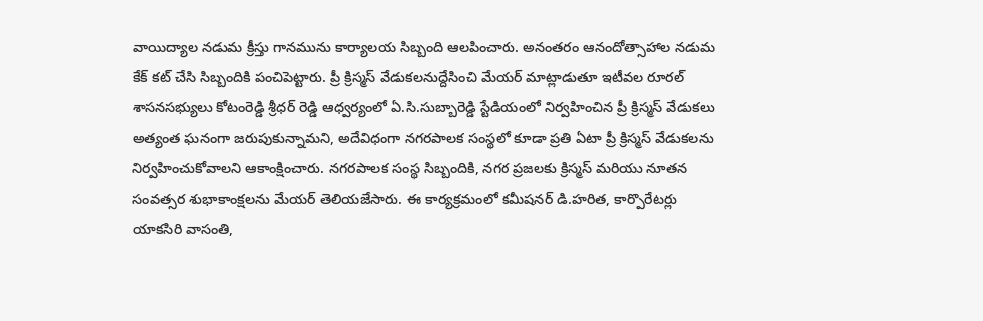వాయిద్యాల నడుమ క్రీస్తు గానమును కార్యాలయ సిబ్బంది ఆలపించారు. అనంతరం ఆనందోత్సాహాల నడుమ కేక్ కట్ చేసి సిబ్బందికి పంచిపెట్టారు. ప్రీ క్రిస్మస్ వేడుకలనుద్దేసించి మేయర్ మాట్లాడుతూ ఇటీవల రూరల్ శాసనసభ్యులు కోటంరెడ్డి శ్రీధర్ రెడ్డి ఆధ్వర్యంలో ఏ.సి.సుబ్బారెడ్డి స్టేడియంలో నిర్వహించిన ప్రీ క్రిస్మస్ వేడుకలు అత్యంత ఘనంగా జరుపుకున్నామని, అదేవిధంగా నగరపాలక సంస్థలో కూడా ప్రతి ఏటా ప్రీ క్రిస్మస్ వేడుకలను నిర్వహించుకోవాలని ఆకాంక్షించారు. నగరపాలక సంస్థ సిబ్బందికి, నగర ప్రజలకు క్రిస్మస్ మరియు నూతన సంవత్సర శుభాకాంక్షలను మేయర్ తెలియజేసారు. ఈ కార్యక్రమంలో కమీషనర్ డి.హరిత, కార్పొరేటర్లు యాకసిరి వాసంతి,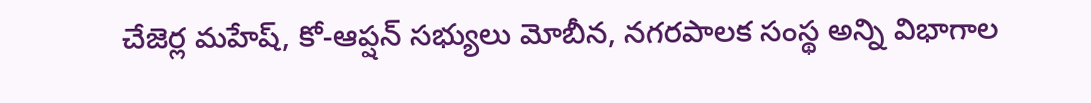చేజెర్ల మహేష్, కో-ఆప్షన్ సభ్యులు మోబీన, నగరపాలక సంస్థ అన్ని విభాగాల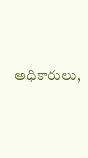అధికారులు,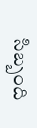సిబ్బంది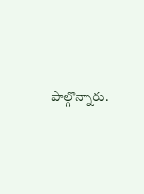పాల్గొన్నారు.